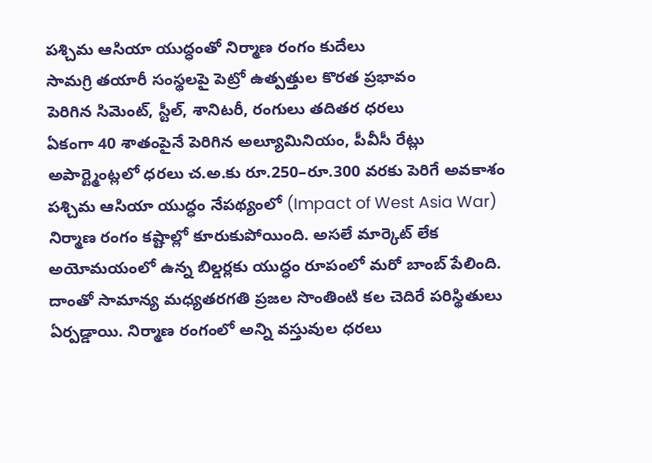పశ్చిమ ఆసియా యుద్ధంతో నిర్మాణ రంగం కుదేలు
సామగ్రి తయారీ సంస్థలపై పెట్రో ఉత్పత్తుల కొరత ప్రభావం
పెరిగిన సిమెంట్, స్టీల్, శానిటరీ, రంగులు తదితర ధరలు
ఏకంగా 40 శాతంపైనే పెరిగిన అల్యూమినియం, పీవీసీ రేట్లు
అపార్ట్మెంట్లలో ధరలు చ.అ.కు రూ.250–రూ.300 వరకు పెరిగే అవకాశం
పశ్చిమ ఆసియా యుద్ధం నేపథ్యంలో (Impact of West Asia War) నిర్మాణ రంగం కష్టాల్లో కూరుకుపోయింది. అసలే మార్కెట్ లేక అయోమయంలో ఉన్న బిల్డర్లకు యుద్ధం రూపంలో మరో బాంబ్ పేలింది. దాంతో సామాన్య మధ్యతరగతి ప్రజల సొంతింటి కల చెదిరే పరిస్థితులు ఏర్పడ్డాయి. నిర్మాణ రంగంలో అన్ని వస్తువుల ధరలు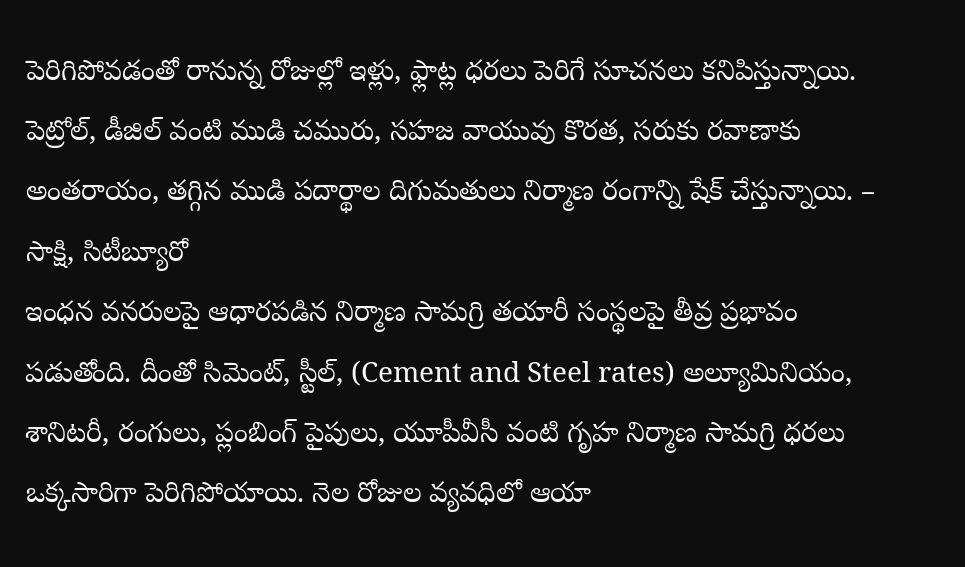పెరిగిపోవడంతో రానున్న రోజుల్లో ఇళ్లు, ఫ్లాట్ల ధరలు పెరిగే సూచనలు కనిపిస్తున్నాయి. పెట్రోల్, డీజిల్ వంటి ముడి చమురు, సహజ వాయువు కొరత, సరుకు రవాణాకు అంతరాయం, తగ్గిన ముడి పదార్థాల దిగుమతులు నిర్మాణ రంగాన్ని షేక్ చేస్తున్నాయి. – సాక్షి, సిటీబ్యూరో
ఇంధన వనరులపై ఆధారపడిన నిర్మాణ సామగ్రి తయారీ సంస్థలపై తీవ్ర ప్రభావం పడుతోంది. దీంతో సిమెంట్, స్టీల్, (Cement and Steel rates) అల్యూమినియం, శానిటరీ, రంగులు, ప్లంబింగ్ పైపులు, యూపీవీసీ వంటి గృహ నిర్మాణ సామగ్రి ధరలు ఒక్కసారిగా పెరిగిపోయాయి. నెల రోజుల వ్యవధిలో ఆయా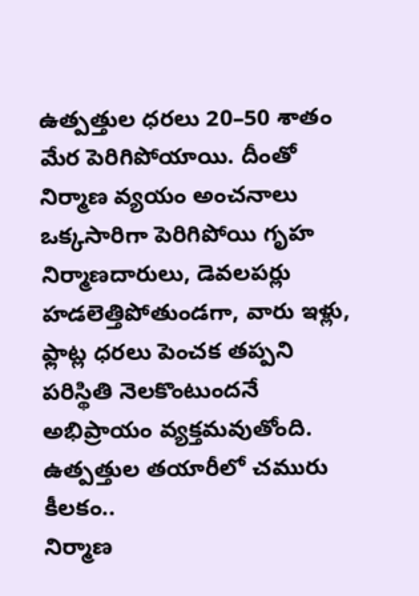ఉత్పత్తుల ధరలు 20–50 శాతం మేర పెరిగిపోయాయి. దీంతో నిర్మాణ వ్యయం అంచనాలు ఒక్కసారిగా పెరిగిపోయి గృహ నిర్మాణదారులు, డెవలపర్లు హడలెత్తిపోతుండగా, వారు ఇళ్లు, ఫ్లాట్ల ధరలు పెంచక తప్పని పరిస్థితి నెలకొంటుందనే అభిప్రాయం వ్యక్తమవుతోంది.
ఉత్పత్తుల తయారీలో చమురు కీలకం..
నిర్మాణ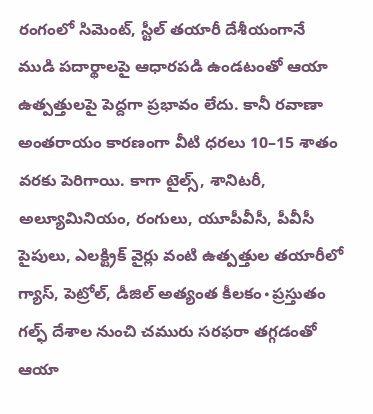రంగంలో సిమెంట్, స్టీల్ తయారీ దేశీయంగానే ముడి పదార్థాలపై ఆధారపడి ఉండటంతో ఆయా ఉత్పత్తులపై పెద్దగా ప్రభావం లేదు. కానీ రవాణా అంతరాయం కారణంగా వీటి ధరలు 10–15 శాతం వరకు పెరిగాయి. కాగా టైల్స్, శానిటరీ, అల్యూమినియం, రంగులు, యూపీవీసీ, పీవీసీ పైపులు, ఎలక్ట్రిక్ వైర్లు వంటి ఉత్పత్తుల తయారీలో గ్యాస్, పెట్రోల్, డీజిల్ అత్యంత కీలకం∙ప్రస్తుతం గల్ఫ్ దేశాల నుంచి చమురు సరఫరా తగ్గడంతో ఆయా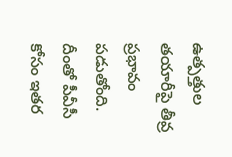ఉత్పత్తుల తయారీపై తీవ్ర ప్రభావం పడుతోంది.
దీంతో పీవీసీ కోసం ఇతర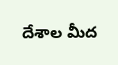దేశాల మీద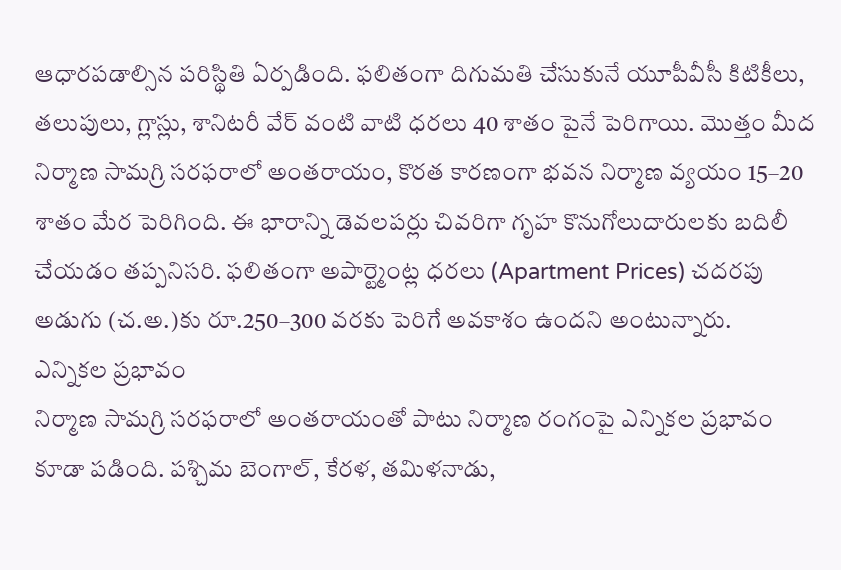ఆధారపడాల్సిన పరిస్థితి ఏర్పడింది. ఫలితంగా దిగుమతి చేసుకునే యూపీవీసీ కిటికీలు, తలుపులు, గ్లాస్లు, శానిటరీ వేర్ వంటి వాటి ధరలు 40 శాతం పైనే పెరిగాయి. మొత్తం మీద నిర్మాణ సామగ్రి సరఫరాలో అంతరాయం, కొరత కారణంగా భవన నిర్మాణ వ్యయం 15–20 శాతం మేర పెరిగింది. ఈ భారాన్ని డెవలపర్లు చివరిగా గృహ కొనుగోలుదారులకు బదిలీ చేయడం తప్పనిసరి. ఫలితంగా అపార్ట్మెంట్ల ధరలు (Apartment Prices) చదరపు అడుగు (చ.అ.)కు రూ.250–300 వరకు పెరిగే అవకాశం ఉందని అంటున్నారు.
ఎన్నికల ప్రభావం
నిర్మాణ సామగ్రి సరఫరాలో అంతరాయంతో పాటు నిర్మాణ రంగంపై ఎన్నికల ప్రభావం కూడా పడింది. పశ్చిమ బెంగాల్, కేరళ, తమిళనాడు,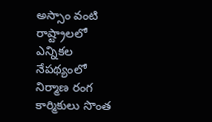అస్సాం వంటి రాష్ట్రాలలో ఎన్నికల నేపథ్యంలో నిర్మాణ రంగ కార్మికులు సొంత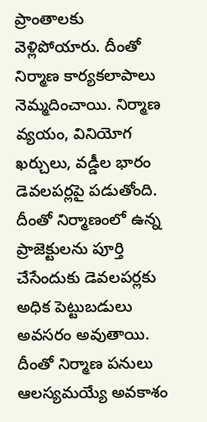ప్రాంతాలకు వెళ్లిపోయారు. దీంతో నిర్మాణ కార్యకలాపాలు నెమ్మదించాయి. నిర్మాణ వ్యయం, వినియోగ ఖర్చులు, వడ్డీల భారం డెవలపర్లపై పడుతోంది. దీంతో నిర్మాణంలో ఉన్న ప్రాజెక్టులను పూర్తి చేసేందుకు డెవలపర్లకు అధిక పెట్టుబడులు అవసరం అవుతాయి. దీంతో నిర్మాణ పనులు ఆలస్యమయ్యే అవకాశం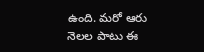ఉంది. మరో ఆరు నెలల పాటు ఈ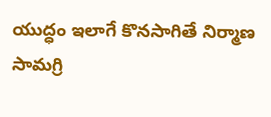యుద్ధం ఇలాగే కొనసాగితే నిర్మాణ సామగ్రి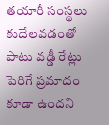తయారీ సంస్థలు కుదేలవడంతో పాటు వడ్డీ రేట్లు పెరిగే ప్రమాదం కూడా ఉందని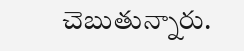చెబుతున్నారు.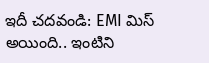ఇదీ చదవండి: EMI మిస్ అయింది.. ఇంటిని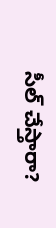సీల్ చేస్తారా?